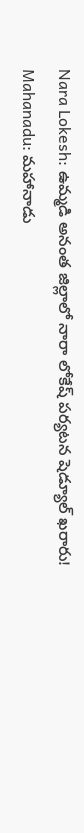Nara Lokesh: ఉమ్మడి అనంత జిల్లాలో నారా లోకేష్ పర్యటన షెడ్యూల్ ఖరారు! Mahanadu: మహానాడు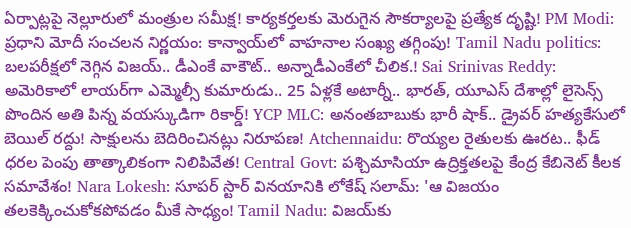ఏర్పాట్లపై నెల్లూరులో మంత్రుల సమీక్ష! కార్యకర్తలకు మెరుగైన సౌకర్యాలపై ప్రత్యేక దృష్టి! PM Modi: ప్రధాని మోదీ సంచలన నిర్ణయం: కాన్వాయ్‌లో వాహనాల సంఖ్య తగ్గింపు! Tamil Nadu politics: బలపరీక్షలో నెగ్గిన విజయ్.. డీఎంకే వాకౌట్.. అన్నాడీఎంకేలో చీలిక.! Sai Srinivas Reddy: అమెరికాలో లాయర్‌గా ఎమ్మెల్సీ కుమారుడు.. 25 ఏళ్లకే అటార్నీ.. భారత్, యూఎస్ దేశాల్లో లైసెన్స్ పొందిన అతి పిన్న వయస్కుడిగా రికార్డ్! YCP MLC: అనంతబాబుకు భారీ షాక్.. డ్రైవర్ హత్యకేసులో బెయిల్ రద్దు! సాక్షులను బెదిరించినట్లు నిరూపణ! Atchennaidu: రొయ్యల రైతులకు ఊరట.. ఫీడ్ ధరల పెంపు తాత్కాలికంగా నిలిపివేత! Central Govt: పశ్చిమాసియా ఉద్రిక్తతలపై కేంద్ర కేబినెట్ కీలక సమావేశం! Nara Lokesh: సూపర్ స్టార్ వినయానికి లోకేష్ సలామ్: 'ఆ విజయం తలకెక్కించుకోకపోవడం మీకే సాధ్యం! Tamil Nadu: విజయ్‌కు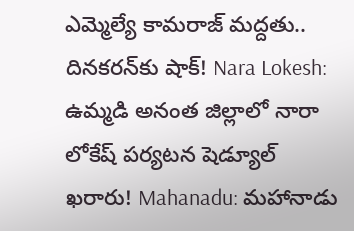ఎమ్మెల్యే కామరాజ్ మద్దతు.. దినకరన్‌కు షాక్! Nara Lokesh: ఉమ్మడి అనంత జిల్లాలో నారా లోకేష్ పర్యటన షెడ్యూల్ ఖరారు! Mahanadu: మహానాడు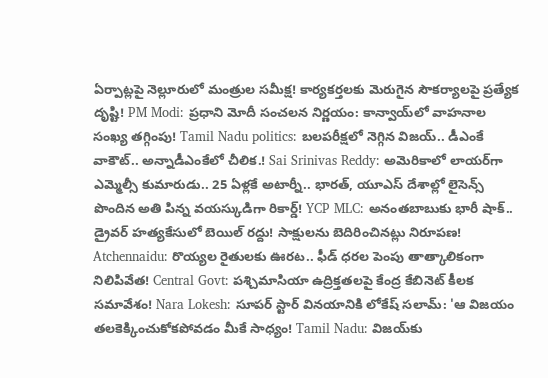ఏర్పాట్లపై నెల్లూరులో మంత్రుల సమీక్ష! కార్యకర్తలకు మెరుగైన సౌకర్యాలపై ప్రత్యేక దృష్టి! PM Modi: ప్రధాని మోదీ సంచలన నిర్ణయం: కాన్వాయ్‌లో వాహనాల సంఖ్య తగ్గింపు! Tamil Nadu politics: బలపరీక్షలో నెగ్గిన విజయ్.. డీఎంకే వాకౌట్.. అన్నాడీఎంకేలో చీలిక.! Sai Srinivas Reddy: అమెరికాలో లాయర్‌గా ఎమ్మెల్సీ కుమారుడు.. 25 ఏళ్లకే అటార్నీ.. భారత్, యూఎస్ దేశాల్లో లైసెన్స్ పొందిన అతి పిన్న వయస్కుడిగా రికార్డ్! YCP MLC: అనంతబాబుకు భారీ షాక్.. డ్రైవర్ హత్యకేసులో బెయిల్ రద్దు! సాక్షులను బెదిరించినట్లు నిరూపణ! Atchennaidu: రొయ్యల రైతులకు ఊరట.. ఫీడ్ ధరల పెంపు తాత్కాలికంగా నిలిపివేత! Central Govt: పశ్చిమాసియా ఉద్రిక్తతలపై కేంద్ర కేబినెట్ కీలక సమావేశం! Nara Lokesh: సూపర్ స్టార్ వినయానికి లోకేష్ సలామ్: 'ఆ విజయం తలకెక్కించుకోకపోవడం మీకే సాధ్యం! Tamil Nadu: విజయ్‌కు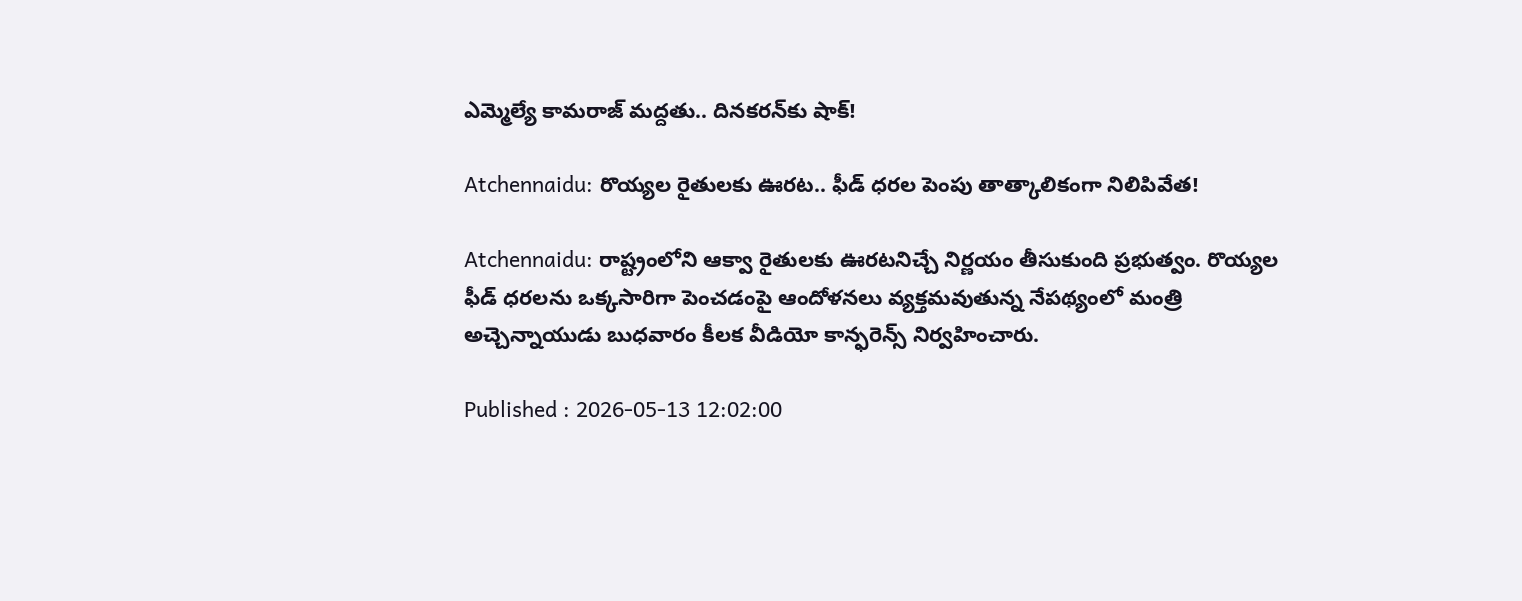ఎమ్మెల్యే కామరాజ్ మద్దతు.. దినకరన్‌కు షాక్!

Atchennaidu: రొయ్యల రైతులకు ఊరట.. ఫీడ్ ధరల పెంపు తాత్కాలికంగా నిలిపివేత!

Atchennaidu: రాష్ట్రంలోని ఆక్వా రైతులకు ఊరటనిచ్చే నిర్ణయం తీసుకుంది ప్రభుత్వం. రొయ్యల ఫీడ్ ధరలను ఒక్కసారిగా పెంచడంపై ఆందోళనలు వ్యక్తమవుతున్న నేపథ్యంలో మంత్రి అచ్చెన్నాయుడు బుధవారం కీలక వీడియో కాన్ఫరెన్స్ నిర్వహించారు.

Published : 2026-05-13 12:02:00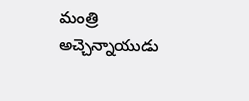మంత్రి అచ్చెన్నాయుడు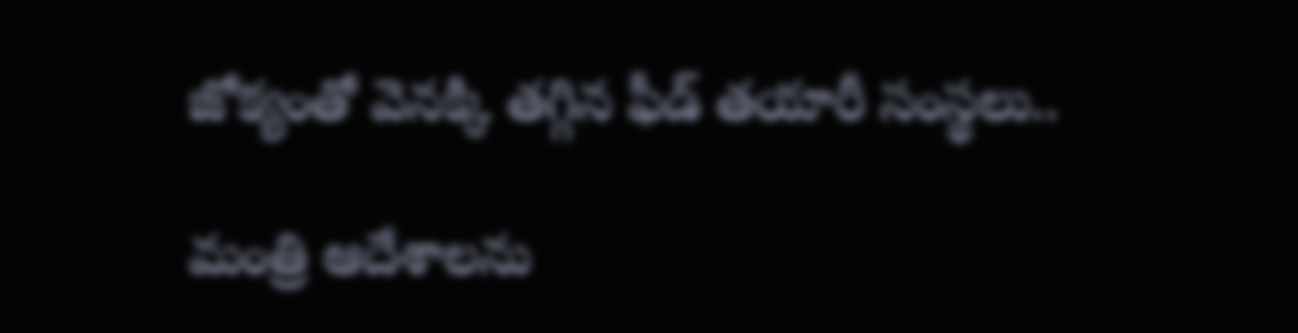జోక్యంతో వెనక్కి తగ్గిన ఫీడ్ తయారీ సంస్థలు..

మంత్రి ఆదేశాలను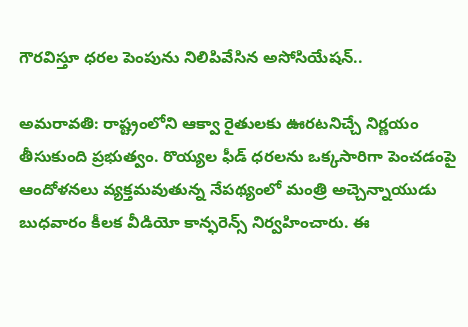గౌరవిస్తూ ధరల పెంపును నిలిపివేసిన అసోసియేషన్..

అమరావతి: రాష్ట్రంలోని ఆక్వా రైతులకు ఊరటనిచ్చే నిర్ణయం తీసుకుంది ప్రభుత్వం. రొయ్యల ఫీడ్ ధరలను ఒక్కసారిగా పెంచడంపై ఆందోళనలు వ్యక్తమవుతున్న నేపథ్యంలో మంత్రి అచ్చెన్నాయుడు బుధవారం కీలక వీడియో కాన్ఫరెన్స్ నిర్వహించారు. ఈ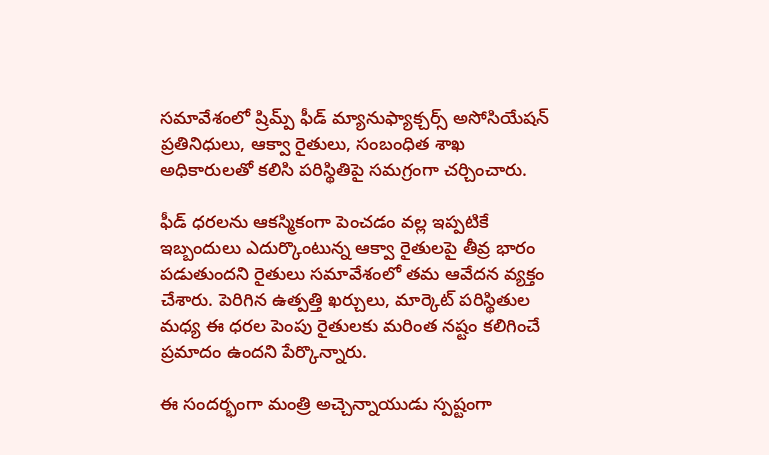సమావేశంలో ష్రిమ్ప్ ఫీడ్ మ్యానుఫ్యాక్చర్స్ అసోసియేషన్ ప్రతినిధులు, ఆక్వా రైతులు, సంబంధిత శాఖ అధికారులతో కలిసి పరిస్థితిపై సమగ్రంగా చర్చించారు.

ఫీడ్ ధరలను ఆకస్మికంగా పెంచడం వల్ల ఇప్పటికే ఇబ్బందులు ఎదుర్కొంటున్న ఆక్వా రైతులపై తీవ్ర భారం పడుతుందని రైతులు సమావేశంలో తమ ఆవేదన వ్యక్తం చేశారు. పెరిగిన ఉత్పత్తి ఖర్చులు, మార్కెట్ పరిస్థితుల మధ్య ఈ ధరల పెంపు రైతులకు మరింత నష్టం కలిగించే ప్రమాదం ఉందని పేర్కొన్నారు.

ఈ సందర్భంగా మంత్రి అచ్చెన్నాయుడు స్పష్టంగా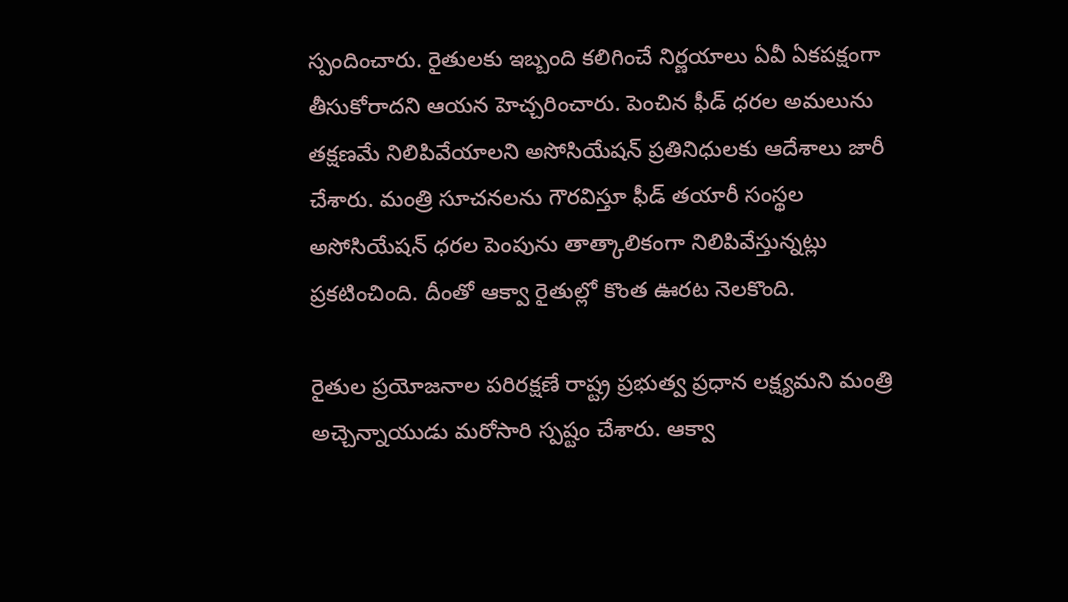స్పందించారు. రైతులకు ఇబ్బంది కలిగించే నిర్ణయాలు ఏవీ ఏకపక్షంగా తీసుకోరాదని ఆయన హెచ్చరించారు. పెంచిన ఫీడ్ ధరల అమలును తక్షణమే నిలిపివేయాలని అసోసియేషన్ ప్రతినిధులకు ఆదేశాలు జారీ చేశారు. మంత్రి సూచనలను గౌరవిస్తూ ఫీడ్ తయారీ సంస్థల అసోసియేషన్ ధరల పెంపును తాత్కాలికంగా నిలిపివేస్తున్నట్లు ప్రకటించింది. దీంతో ఆక్వా రైతుల్లో కొంత ఊరట నెలకొంది.

రైతుల ప్రయోజనాల పరిరక్షణే రాష్ట్ర ప్రభుత్వ ప్రధాన లక్ష్యమని మంత్రి అచ్చెన్నాయుడు మరోసారి స్పష్టం చేశారు. ఆక్వా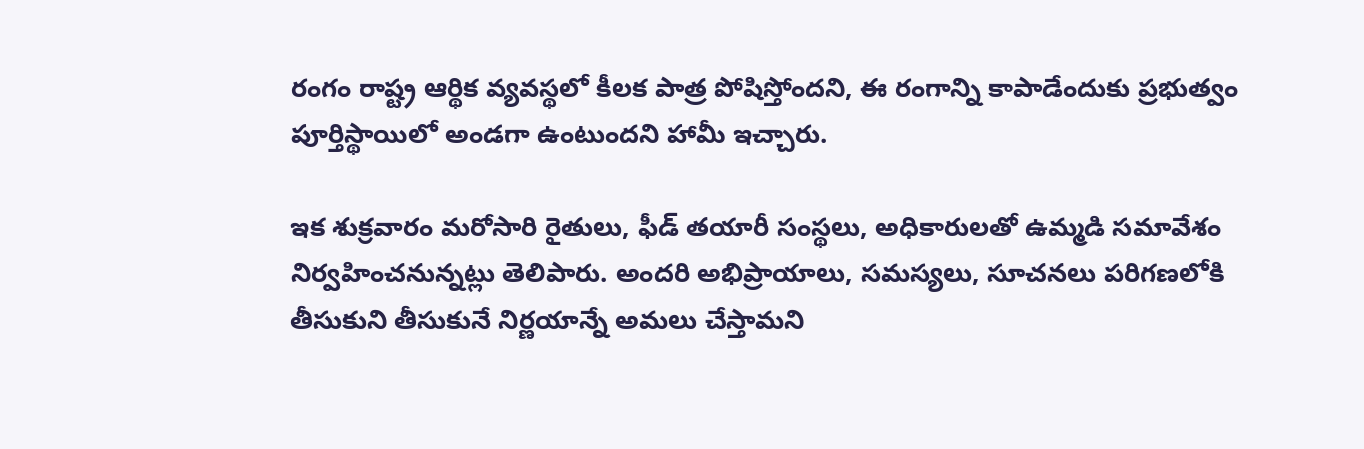రంగం రాష్ట్ర ఆర్థిక వ్యవస్థలో కీలక పాత్ర పోషిస్తోందని, ఈ రంగాన్ని కాపాడేందుకు ప్రభుత్వం పూర్తిస్థాయిలో అండగా ఉంటుందని హామీ ఇచ్చారు.

ఇక శుక్రవారం మరోసారి రైతులు, ఫీడ్ తయారీ సంస్థలు, అధికారులతో ఉమ్మడి సమావేశం నిర్వహించనున్నట్లు తెలిపారు. అందరి అభిప్రాయాలు, సమస్యలు, సూచనలు పరిగణలోకి తీసుకుని తీసుకునే నిర్ణయాన్నే అమలు చేస్తామని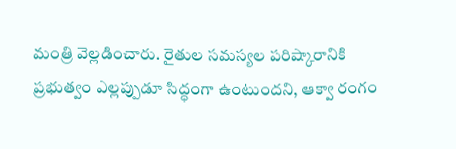మంత్రి వెల్లడించారు. రైతుల సమస్యల పరిష్కారానికి ప్రభుత్వం ఎల్లప్పుడూ సిద్ధంగా ఉంటుందని, ఆక్వా రంగం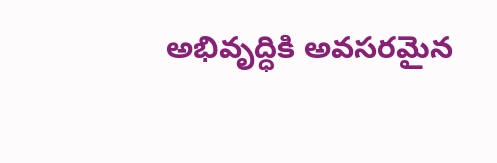అభివృద్ధికి అవసరమైన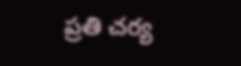ప్రతి చర్య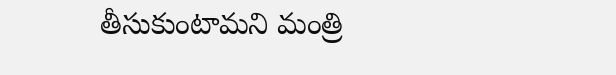తీసుకుంటామని మంత్రి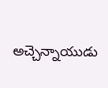అచ్చెన్నాయుడు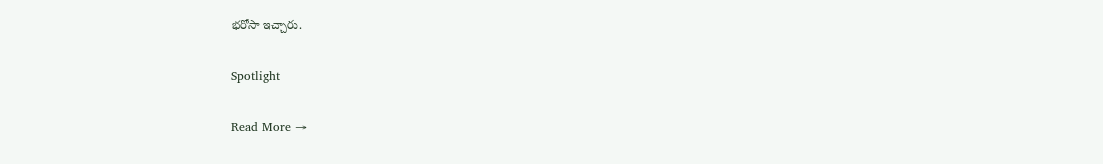భరోసా ఇచ్చారు.

Spotlight

Read More →